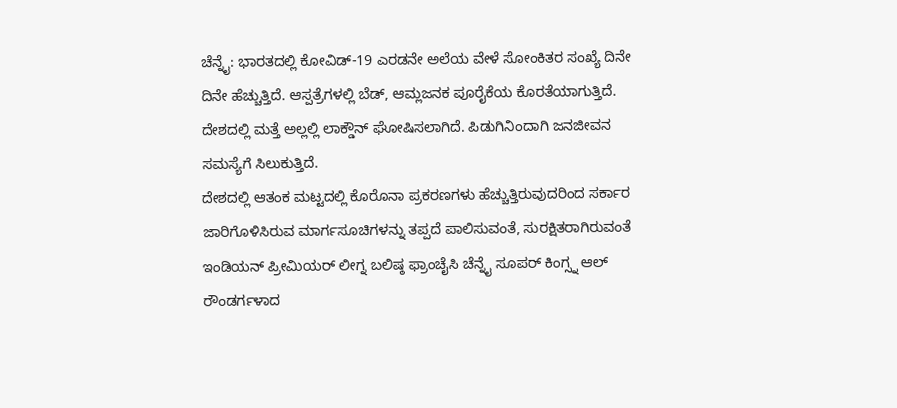ಚೆನ್ನೈ: ಭಾರತದಲ್ಲಿ ಕೋವಿಡ್-19 ಎರಡನೇ ಅಲೆಯ ವೇಳೆ ಸೋಂಕಿತರ ಸಂಖ್ಯೆ ದಿನೇ ದಿನೇ ಹೆಚ್ಚುತ್ತಿದೆ. ಆಸ್ಪತ್ರೆಗಳಲ್ಲಿ ಬೆಡ್, ಆಮ್ಲಜನಕ ಪೂರೈಕೆಯ ಕೊರತೆಯಾಗುತ್ತಿದೆ. ದೇಶದಲ್ಲಿ ಮತ್ತೆ ಅಲ್ಲಲ್ಲಿ ಲಾಕ್ಡೌನ್ ಘೋಷಿಸಲಾಗಿದೆ. ಪಿಡುಗಿನಿಂದಾಗಿ ಜನಜೀವನ ಸಮಸ್ಯೆಗೆ ಸಿಲುಕುತ್ತಿದೆ.
ದೇಶದಲ್ಲಿ ಆತಂಕ ಮಟ್ಟದಲ್ಲಿ ಕೊರೊನಾ ಪ್ರಕರಣಗಳು ಹೆಚ್ಚುತ್ತಿರುವುದರಿಂದ ಸರ್ಕಾರ ಜಾರಿಗೊಳಿಸಿರುವ ಮಾರ್ಗಸೂಚಿಗಳನ್ನು ತಪ್ಪದೆ ಪಾಲಿಸುವಂತೆ, ಸುರಕ್ಷಿತರಾಗಿರುವಂತೆ ಇಂಡಿಯನ್ ಪ್ರೀಮಿಯರ್ ಲೀಗ್ನ ಬಲಿಷ್ಠ ಫ್ರಾಂಚೈಸಿ ಚೆನ್ನೈ ಸೂಪರ್ ಕಿಂಗ್ಸ್ನ ಆಲ್ ರೌಂಡರ್ಗಳಾದ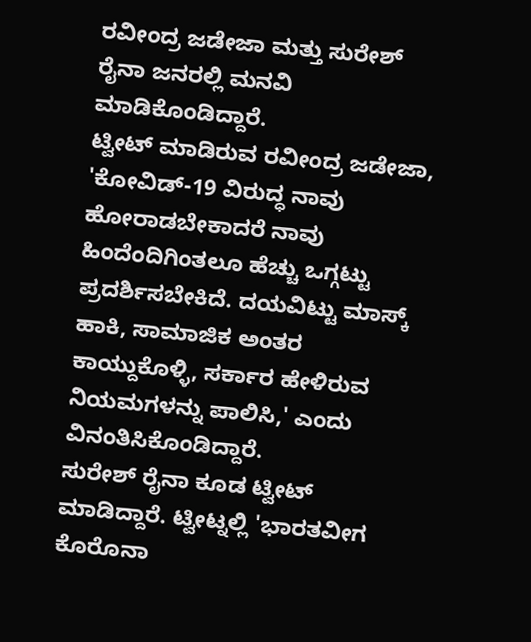ರವೀಂದ್ರ ಜಡೇಜಾ ಮತ್ತು ಸುರೇಶ್ ರೈನಾ ಜನರಲ್ಲಿ ಮನವಿ ಮಾಡಿಕೊಂಡಿದ್ದಾರೆ.
ಟ್ವೀಟ್ ಮಾಡಿರುವ ರವೀಂದ್ರ ಜಡೇಜಾ, 'ಕೋವಿಡ್-19 ವಿರುದ್ಧ ನಾವು ಹೋರಾಡಬೇಕಾದರೆ ನಾವು ಹಿಂದೆಂದಿಗಿಂತಲೂ ಹೆಚ್ಚು ಒಗ್ಗಟ್ಟು ಪ್ರದರ್ಶಿಸಬೇಕಿದೆ. ದಯವಿಟ್ಟು ಮಾಸ್ಕ್ ಹಾಕಿ, ಸಾಮಾಜಿಕ ಅಂತರ ಕಾಯ್ದುಕೊಳ್ಳಿ, ಸರ್ಕಾರ ಹೇಳಿರುವ ನಿಯಮಗಳನ್ನು ಪಾಲಿಸಿ,' ಎಂದು ವಿನಂತಿಸಿಕೊಂಡಿದ್ದಾರೆ.
ಸುರೇಶ್ ರೈನಾ ಕೂಡ ಟ್ವೀಟ್ ಮಾಡಿದ್ದಾರೆ. ಟ್ವೀಟ್ನಲ್ಲಿ 'ಭಾರತವೀಗ ಕೊರೊನಾ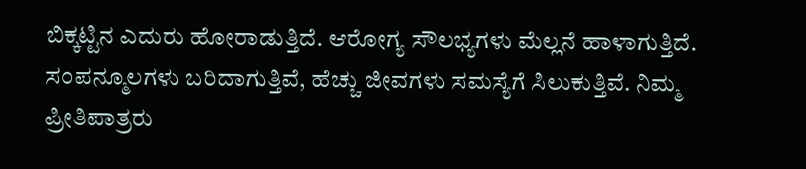ಬಿಕ್ಕಟ್ಟಿನ ಎದುರು ಹೋರಾಡುತ್ತಿದೆ. ಆರೋಗ್ಯ ಸೌಲಭ್ಯಗಳು ಮೆಲ್ಲನೆ ಹಾಳಾಗುತ್ತಿದೆ. ಸಂಪನ್ಮೂಲಗಳು ಬರಿದಾಗುತ್ತಿವೆ, ಹೆಚ್ಚು ಜೀವಗಳು ಸಮಸ್ಯೆಗೆ ಸಿಲುಕುತ್ತಿವೆ. ನಿಮ್ಮ ಪ್ರೀತಿಪಾತ್ರರು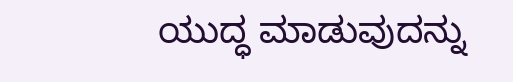ಯುದ್ಧ ಮಾಡುವುದನ್ನು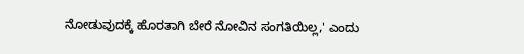ನೋಡುವುದಕ್ಕೆ ಹೊರತಾಗಿ ಬೇರೆ ನೋವಿನ ಸಂಗತಿಯಿಲ್ಲ,' ಎಂದು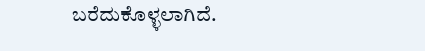ಬರೆದುಕೊಳ್ಳಲಾಗಿದೆ.